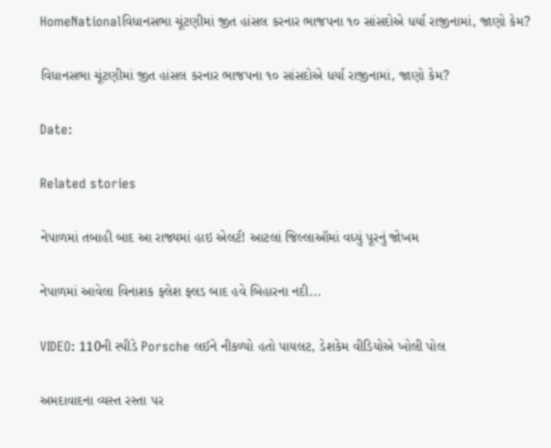HomeNationalવિધાનસભા ચૂંટણીમાં જીત હાંસલ કરનાર ભાજપના ૧૦ સાંસદોએ ધર્યા રાજીનામાં, જાણો કેમ?

વિધાનસભા ચૂંટણીમાં જીત હાંસલ કરનાર ભાજપના ૧૦ સાંસદોએ ધર્યા રાજીનામાં, જાણો કેમ?

Date:

Related stories

નેપાળમાં તબાહી બાદ આ રાજ્યમાં હાઇ એલર્ટ! આટલાં જિલ્લાઑમાં વધ્યું પૂરનું જોખમ

નેપાળમાં આવેલા વિનાશક ફ્લેશ ફ્લડ બાદ હવે બિહારના નદી...

VIDEO: 110ની સ્પીડે Porsche લઈને નીકળ્યો હતો પાયલટ, ડેશકેમ વીડિયોએ ખોલી પોલ

અમદાવાદના વ્યસ્ત રસ્તા પર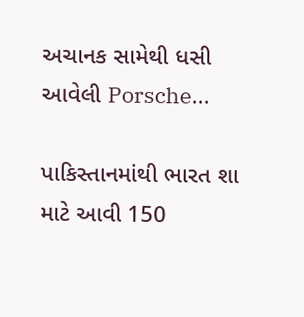અચાનક સામેથી ધસી આવેલી Porsche...

પાકિસ્તાનમાંથી ભારત શા માટે આવી 150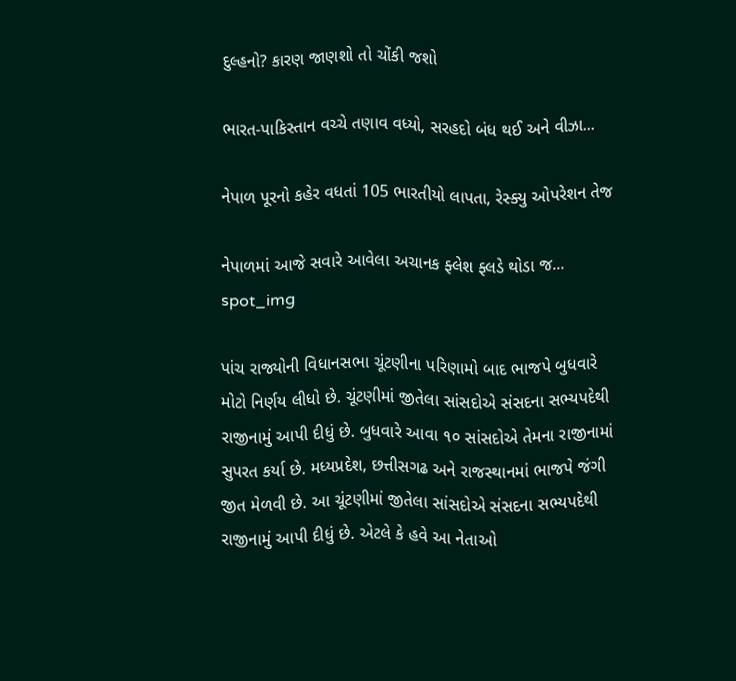દુલ્હનો? કારણ જાણશો તો ચોંકી જશો

ભારત-પાકિસ્તાન વચ્ચે તણાવ વધ્યો, સરહદો બંધ થઈ અને વીઝા...

નેપાળ પૂરનો કહેર વધતાં 105 ભારતીયો લાપતા, રેસ્ક્યુ ઓપરેશન તેજ

નેપાળમાં આજે સવારે આવેલા અચાનક ફ્લેશ ફ્લડે થોડા જ...
spot_img

પાંચ રાજ્યોની વિધાનસભા ચૂંટણીના પરિણામો બાદ ભાજપે બુધવારે મોટો નિર્ણય લીધો છે. ચૂંટણીમાં જીતેલા સાંસદોએ સંસદના સભ્યપદેથી રાજીનામું આપી દીધું છે. બુધવારે આવા ૧૦ સાંસદોએ તેમના રાજીનામાં સુપરત કર્યા છે. મધ્યપ્રદેશ, છત્તીસગઢ અને રાજસ્થાનમાં ભાજપે જંગી જીત મેળવી છે. આ ચૂંટણીમાં જીતેલા સાંસદોએ સંસદના સભ્યપદેથી રાજીનામું આપી દીધું છે. એટલે કે હવે આ નેતાઓ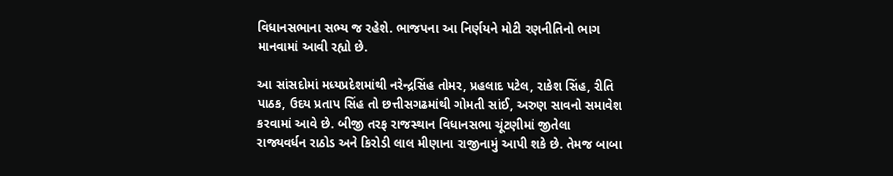વિધાનસભાના સભ્ય જ રહેશે. ભાજપના આ નિર્ણયને મોટી રણનીતિનો ભાગ માનવામાં આવી રહ્યો છે.

આ સાંસદોમાં મધ્યપ્રદેશમાંથી નરેન્દ્રસિંહ તોમર, પ્રહલાદ પટેલ, રાકેશ સિંહ, રીતિ પાઠક, ઉદય પ્રતાપ સિંહ તો છત્તીસગઢમાંથી ગોમતી સાંઈ, અરુણ સાવનો સમાવેશ કરવામાં આવે છે. બીજી તરફ રાજસ્થાન વિધાનસભા ચૂંટણીમાં જીતેલા રાજ્યવર્ધન રાઠોડ અને કિરોડી લાલ મીણાના રાજીનામું આપી શકે છે. તેમજ બાબા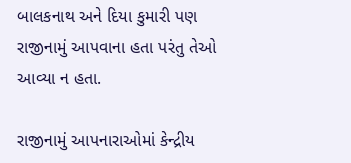બાલકનાથ અને દિયા કુમારી પણ રાજીનામું આપવાના હતા પરંતુ તેઓ આવ્યા ન હતા.

રાજીનામું આપનારાઓમાં કેન્દ્રીય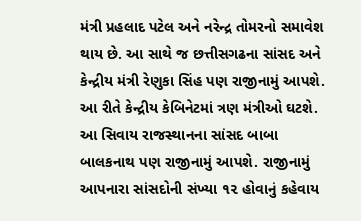મંત્રી પ્રહલાદ પટેલ અને નરેન્દ્ર તોમરનો સમાવેશ થાય છે. આ સાથે જ છત્તીસગઢના સાંસદ અને કેન્દ્રીય મંત્રી રેણુકા સિંહ પણ રાજીનામું આપશે. આ રીતે કેન્દ્રીય કેબિનેટમાં ત્રણ મંત્રીઓ ઘટશે. આ સિવાય રાજસ્થાનના સાંસદ બાબા બાલકનાથ પણ રાજીનામું આપશે. રાજીનામું આપનારા સાંસદોની સંખ્યા ૧૨ હોવાનું કહેવાય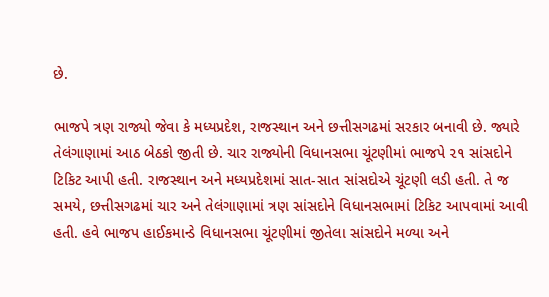છે.

ભાજપે ત્રણ રાજ્યો જેવા કે મધ્યપ્રદેશ, રાજસ્થાન અને છત્તીસગઢમાં સરકાર બનાવી છે. જ્યારે તેલંગાણામાં આઠ બેઠકો જીતી છે. ચાર રાજ્યોની વિધાનસભા ચૂંટણીમાં ભાજપે ૨૧ સાંસદોને ટિકિટ આપી હતી. રાજસ્થાન અને મધ્યપ્રદેશમાં સાત-સાત સાંસદોએ ચૂંટણી લડી હતી. તે જ સમયે, છત્તીસગઢમાં ચાર અને તેલંગાણામાં ત્રણ સાંસદોને વિધાનસભામાં ટિકિટ આપવામાં આવી હતી. હવે ભાજપ હાઈકમાન્ડે વિધાનસભા ચૂંટણીમાં જીતેલા સાંસદોને મળ્યા અને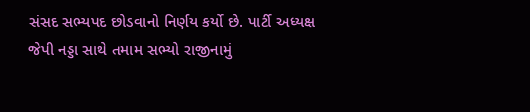સંસદ સભ્યપદ છોડવાનો નિર્ણય કર્યો છે. પાર્ટી અધ્યક્ષ જેપી નડ્ડા સાથે તમામ સભ્યો રાજીનામું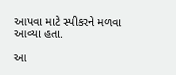આપવા માટે સ્પીકરને મળવા આવ્યા હતા.

આ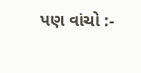પણ વાંચો :-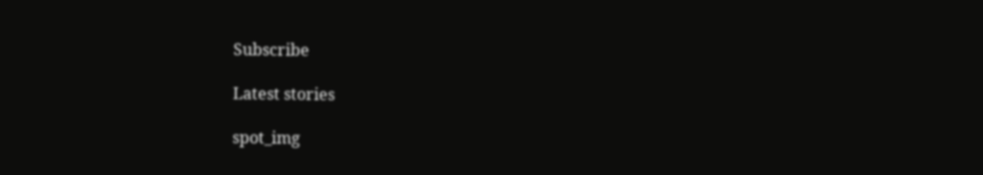Subscribe

Latest stories

spot_img